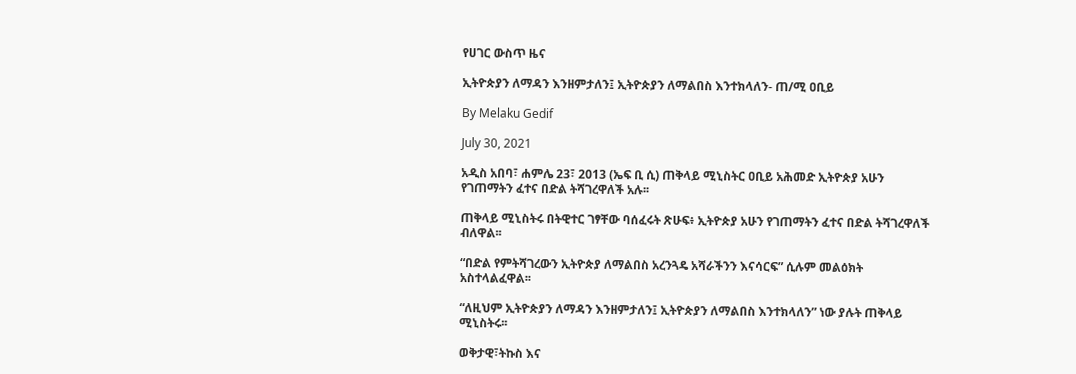የሀገር ውስጥ ዜና

ኢትዮጵያን ለማዳን እንዘምታለን፤ ኢትዮጵያን ለማልበስ እንተክላለን- ጠ/ሚ ዐቢይ

By Melaku Gedif

July 30, 2021

አዲስ አበባ፣ ሐምሌ 23፣ 2013 (ኤፍ ቢ ሲ) ጠቅላይ ሚኒስትር ዐቢይ አሕመድ ኢትዮጵያ አሁን የገጠማትን ፈተና በድል ትሻገረዋለች አሉ፡፡

ጠቅላይ ሚኒስትሩ በትዊተር ገፃቸው ባሰፈሩት ጽሁፍ፥ ኢትዮጵያ አሁን የገጠማትን ፈተና በድል ትሻገረዋለች ብለዋል፡፡

“በድል የምትሻገረውን ኢትዮጵያ ለማልበስ አረንጓዴ አሻራችንን እናሳርፍ” ሲሉም መልዕክት አስተላልፈዋል፡፡

“ለዚህም ኢትዮጵያን ለማዳን እንዘምታለን፤ ኢትዮጵያን ለማልበስ እንተክላለን” ነው ያሉት ጠቅላይ ሚኒስትሩ፡፡

ወቅታዊ፣ትኩስ እና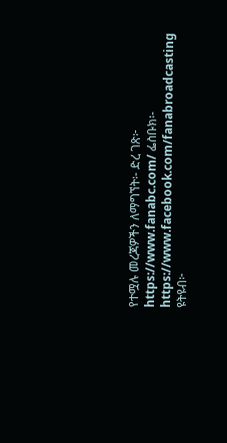የተሟሉ መረጃዎችን ለማግኘት፡- ድረ ገጽ፦ https://www.fanabc.com/ ፌስቡክ፡- https://www.facebook.com/fanabroadcasting ዩትዩብ፦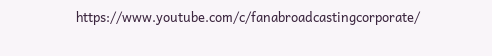https://www.youtube.com/c/fanabroadcastingcorporate/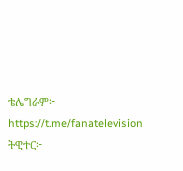ቴሌግራም፦ https://t.me/fanatelevision ትዊተር፦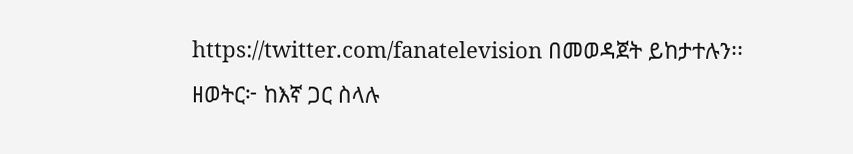https://twitter.com/fanatelevision በመወዳጀት ይከታተሉን፡፡ ዘወትር፦ ከእኛ ጋር ስላሉ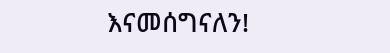እናመሰግናለን!